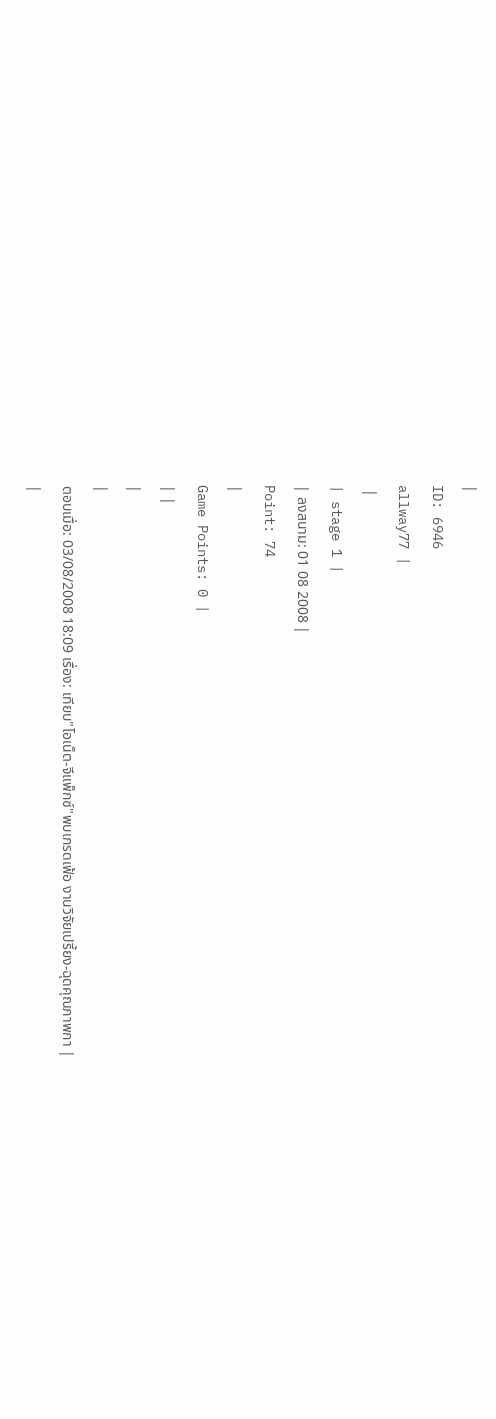|
ID: 6946
allway77 |
 |
| stage 1 |
| ลงสนาม: 01 08 2008 |
Point: 74
|
Game Points: 0 |
| |
|
|
ตอบเมื่อ: 03/08/2008 18:09 เรื่อง: เทียบ"โอเน็ต-จีแพ็กซ์"พบเกรดเฟ้อ งานวิจัยเปรี้ยง-ฉุดคุณภาพกา |
|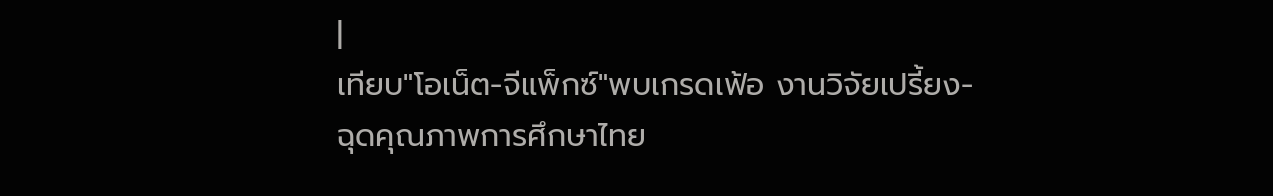|
เทียบ"โอเน็ต-จีแพ็กซ์"พบเกรดเฟ้อ งานวิจัยเปรี้ยง-ฉุดคุณภาพการศึกษาไทย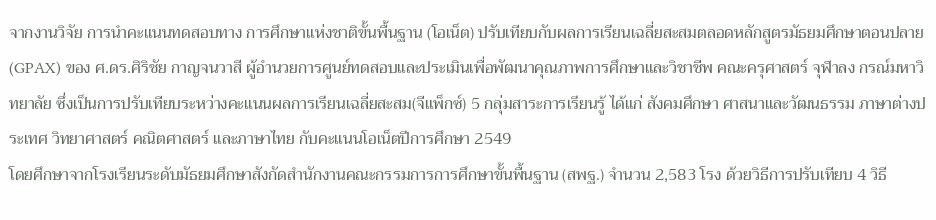จากงานวิจัย การนำคะแนนทดสอบทาง การศึกษาแห่งชาติขั้นพื้นฐาน (โอเน็ต) ปรับเทียบกับผลการเรียนเฉลี่ยสะสมตลอดหลักสูตรมัธยมศึกษาตอนปลาย (GPAX) ของ ศ.ดร.ศิริชัย กาญจนวาสี ผู้อำนวยการศูนย์ทดสอบและประเมินเพื่อพัฒนาคุณภาพการศึกษาและวิชาชีพ คณะครุศาสตร์ จุฬาลง กรณ์มหาวิทยาลัย ซึ่งเป็นการปรับเทียบระหว่างคะแนนผลการเรียนเฉลี่ยสะสม(จีแพ็กซ์) 5 กลุ่มสาระการเรียนรู้ ได้แก่ สังคมศึกษา ศาสนาและวัฒนธรรม ภาษาต่างประเทศ วิทยาศาสตร์ คณิตศาสตร์ และภาษาไทย กับคะแนนโอเน็ตปีการศึกษา 2549
โดยศึกษาจากโรงเรียนระดับมัธยมศึกษาสังกัดสำนักงานคณะกรรมการการศึกษาขั้นพื้นฐาน (สพฐ.) จำนวน 2,583 โรง ด้วยวิธีการปรับเทียบ 4 วิธี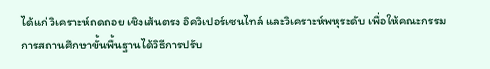ได้แก่ วิเคราะห์ถดถอย เชิงเส้นตรง อิควิเปอร์เซนไทล์ และวิเคราะห์พหุระดับ เพื่อให้คณะกรรมการสถานศึกษาขั้นพื้นฐานได้วิธีการปรับ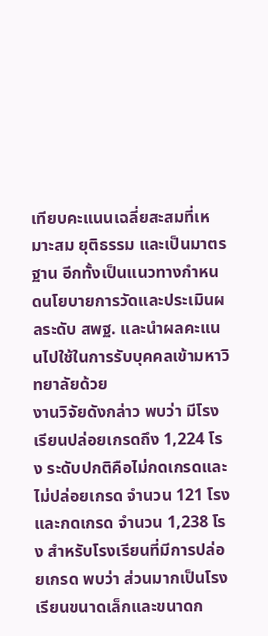เทียบคะแนนเฉลี่ยสะสมที่เหมาะสม ยุติธรรม และเป็นมาตรฐาน อีกทั้งเป็นแนวทางกำหนดนโยบายการวัดและประเมินผลระดับ สพฐ. และนำผลคะแนนไปใช้ในการรับบุคคลเข้ามหาวิทยาลัยด้วย
งานวิจัยดังกล่าว พบว่า มีโรงเรียนปล่อยเกรดถึง 1,224 โรง ระดับปกติคือไม่กดเกรดและไม่ปล่อยเกรด จำนวน 121 โรง และกดเกรด จำนวน 1,238 โรง สำหรับโรงเรียนที่มีการปล่อยเกรด พบว่า ส่วนมากเป็นโรงเรียนขนาดเล็กและขนาดก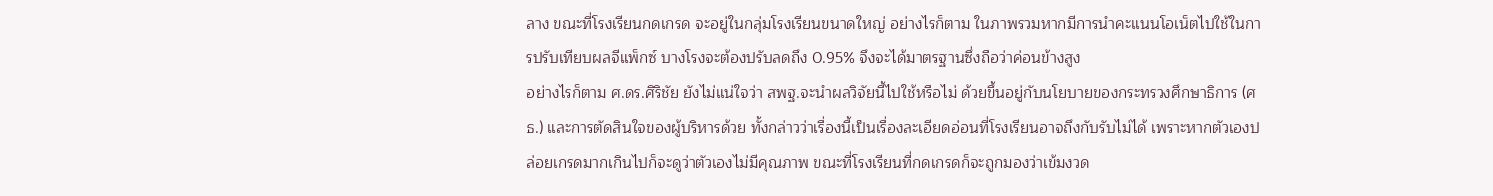ลาง ขณะที่โรงเรียนกดเกรด จะอยู่ในกลุ่มโรงเรียนขนาดใหญ่ อย่างไรก็ตาม ในภาพรวมหากมีการนำคะแนนโอเน็ตไปใช้ในการปรับเทียบผลจีแพ็กซ์ บางโรงจะต้องปรับลดถึง 0.95% จึงจะได้มาตรฐานซึ่งถือว่าค่อนข้างสูง
อย่างไรก็ตาม ศ.ดร.ศิริชัย ยังไม่แน่ใจว่า สพฐ.จะนำผลวิจัยนี้ไปใช้หรือไม่ ด้วยขึ้นอยู่กับนโยบายของกระทรวงศึกษาธิการ (ศธ.) และการตัดสินใจของผู้บริหารด้วย ทั้งกล่าวว่าเรื่องนี้เป็นเรื่องละเอียดอ่อนที่โรงเรียนอาจถึงกับรับไม่ได้ เพราะหากตัวเองปล่อยเกรดมากเกินไปก็จะดูว่าตัวเองไม่มีคุณภาพ ขณะที่โรงเรียนที่กดเกรดก็จะถูกมองว่าเข้มงวด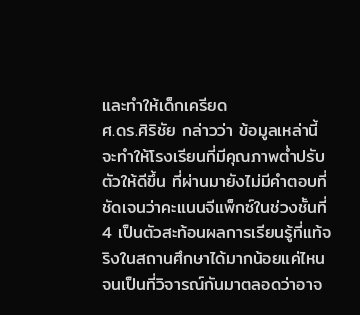และทำให้เด็กเครียด
ศ.ดร.ศิริชัย กล่าวว่า ข้อมูลเหล่านี้จะทำให้โรงเรียนที่มีคุณภาพต่ำปรับตัวให้ดีขึ้น ที่ผ่านมายังไม่มีคำตอบที่ชัดเจนว่าคะแนนจีแพ็กซ์ในช่วงชั้นที่ 4 เป็นตัวสะท้อนผลการเรียนรู้ที่แท้จริงในสถานศึกษาได้มากน้อยแค่ไหน จนเป็นที่วิจารณ์กันมาตลอดว่าอาจ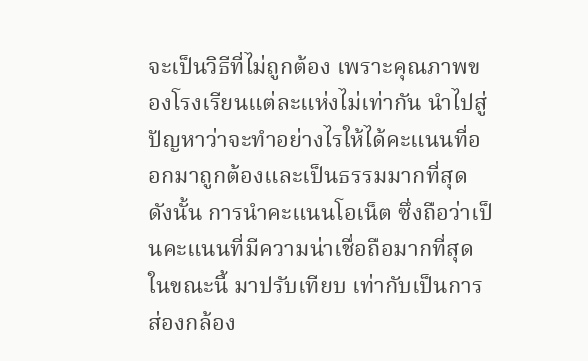จะเป็นวิธีที่ไม่ถูกต้อง เพราะคุณภาพของโรงเรียนแต่ละแห่งไม่เท่ากัน นำไปสู่ปัญหาว่าจะทำอย่างไรให้ได้คะแนนที่ออกมาถูกต้องและเป็นธรรมมากที่สุด ดังนั้น การนำคะแนนโอเน็ต ซึ่งถือว่าเป็นคะแนนที่มีความน่าเชื่อถือมากที่สุดในขณะนี้ มาปรับเทียบ เท่ากับเป็นการส่องกล้อง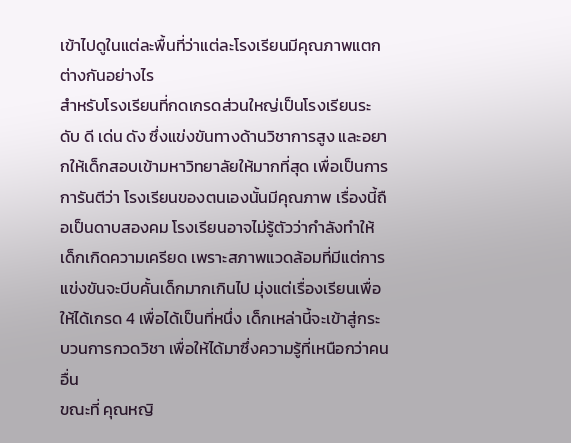เข้าไปดูในแต่ละพื้นที่ว่าแต่ละโรงเรียนมีคุณภาพแตกต่างกันอย่างไร
สำหรับโรงเรียนที่กดเกรดส่วนใหญ่เป็นโรงเรียนระดับ ดี เด่น ดัง ซึ่งแข่งขันทางด้านวิชาการสูง และอยากให้เด็กสอบเข้ามหาวิทยาลัยให้มากที่สุด เพื่อเป็นการการันตีว่า โรงเรียนของตนเองนั้นมีคุณภาพ เรื่องนี้ถือเป็นดาบสองคม โรงเรียนอาจไม่รู้ตัวว่ากำลังทำให้เด็กเกิดความเครียด เพราะสภาพแวดล้อมที่มีแต่การแข่งขันจะบีบคั้นเด็กมากเกินไป มุ่งแต่เรื่องเรียนเพื่อให้ได้เกรด 4 เพื่อได้เป็นที่หนึ่ง เด็กเหล่านี้จะเข้าสู่กระบวนการกวดวิชา เพื่อให้ได้มาซึ่งความรู้ที่เหนือกว่าคนอื่น
ขณะที่ คุณหญิ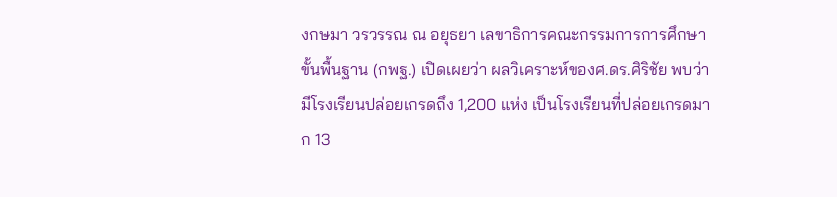งกษมา วรวรรณ ณ อยุธยา เลขาธิการคณะกรรมการการศึกษาขั้นพื้นฐาน (กพฐ.) เปิดเผยว่า ผลวิเคราะห์ของศ.ดร.ศิริชัย พบว่ามีโรงเรียนปล่อยเกรดถึง 1,200 แห่ง เป็นโรงเรียนที่ปล่อยเกรดมาก 13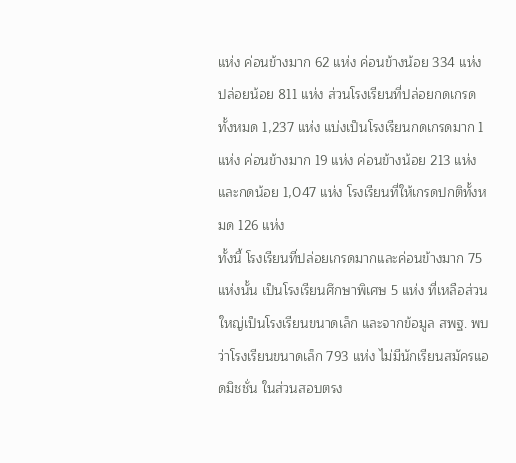แห่ง ค่อนข้างมาก 62 แห่ง ค่อนข้างน้อย 334 แห่ง ปล่อยน้อย 811 แห่ง ส่วนโรงเรียนที่ปล่อยกดเกรดทั้งหมด 1,237 แห่ง แบ่งเป็นโรงเรียนกดเกรดมาก 1 แห่ง ค่อนข้างมาก 19 แห่ง ค่อนข้างน้อย 213 แห่ง และกดน้อย 1,047 แห่ง โรงเรียนที่ให้เกรดปกติทั้งหมด 126 แห่ง
ทั้งนี้ โรงเรียนที่ปล่อยเกรดมากและค่อนข้างมาก 75 แห่งนั้น เป็นโรงเรียนศึกษาพิเศษ 5 แห่ง ที่เหลือส่วนใหญ่เป็นโรงเรียนขนาดเล็ก และจากข้อมูล สพฐ. พบว่าโรงเรียนขนาดเล็ก 793 แห่ง ไม่มีนักเรียนสมัครแอดมิชชั่น ในส่วนสอบตรง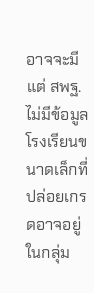อาจจะมี แต่ สพฐ.ไม่มีข้อมูล โรงเรียนขนาดเล็กที่ปล่อยเกรดอาจอยู่ในกลุ่ม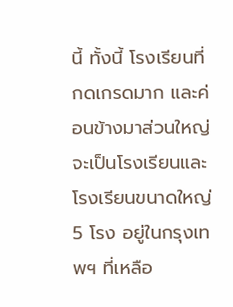นี้ ทั้งนี้ โรงเรียนที่กดเกรดมาก และค่อนข้างมาส่วนใหญ่จะเป็นโรงเรียนและโรงเรียนขนาดใหญ่ 5 โรง อยู่ในกรุงเทพฯ ที่เหลือ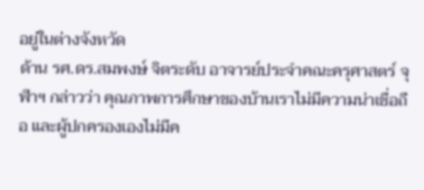อยู่ในต่างจังหวัด
ด้าน รศ.ดร.สมพงษ์ จิตระดับ อาจารย์ประจำคณะครุศาสตร์ จุฬาฯ กล่าวว่า คุณภาพการศึกษาของบ้านเราไม่มีความน่าเชื่อถือ และผู้ปกครองเองไม่มีค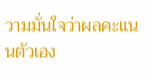วามมั่นใจว่าผลคะแนนตัวเอง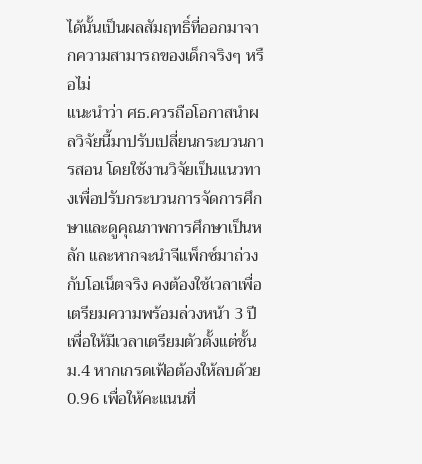ได้นั้นเป็นผลสัมฤทธิ์ที่ออกมาจากความสามารถของเด็กจริงๆ หรือไม่
แนะนำว่า ศธ.ควรถือโอกาสนำผลวิจัยนี้มาปรับเปลี่ยนกระบวนการสอน โดยใช้งานวิจัยเป็นแนวทางเพื่อปรับกระบวนการจัดการศึกษาและดูคุณภาพการศึกษาเป็นหลัก และหากจะนำจีแพ็กซ์มาถ่วงกับโอเน็ตจริง คงต้องใช้เวลาเพื่อเตรียมความพร้อมล่วงหน้า 3 ปี เพื่อให้มีเวลาเตรียมตัวตั้งแต่ชั้น ม.4 หากเกรดเฟ้อต้องให้ลบด้วย 0.96 เพื่อให้คะแนนที่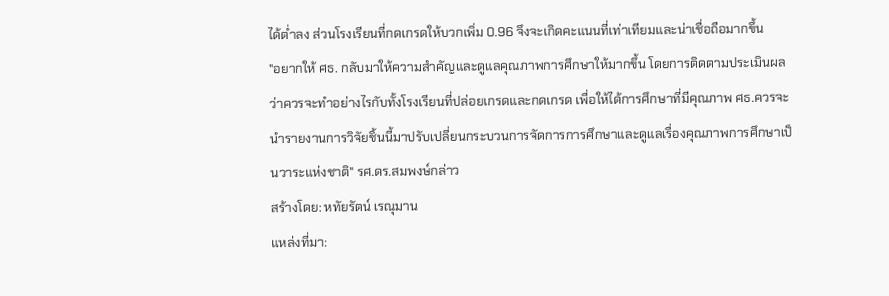ได้ต่ำลง ส่วนโรงเรียนที่กดเกรดให้บวกเพิ่ม 0.96 จึงจะเกิดคะแนนที่เท่าเทียมและน่าเชื่อถือมากขึ้น
"อยากให้ ศธ. กลับมาให้ความสำคัญและดูแลคุณภาพการศึกษาให้มากขึ้น โดยการติดตามประเมินผลว่าควรจะทำอย่างไรกับทั้งโรงเรียนที่ปล่อยเกรดและกดเกรด เพื่อให้ได้การศึกษาที่มีคุณภาพ ศธ.ควรจะนำรายงานการวิจัยชิ้นนี้มาปรับเปลี่ยนกระบวนการจัดการการศึกษาและดูแลเรื่องคุณภาพการศึกษาเป็นวาระแห่งชาติ" รศ.ดร.สมพงษ์กล่าว
สร้างโดย: หทัยรัตน์ เรณุมาน
แหล่งที่มา: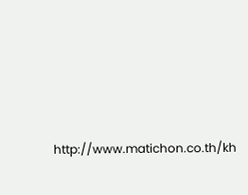http://www.matichon.co.th/kh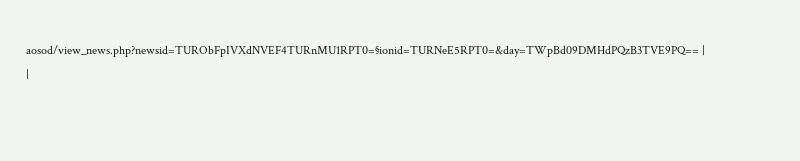aosod/view_news.php?newsid=TURObFpIVXdNVEF4TURnMU1RPT0=§ionid=TURNeE5RPT0=&day=TWpBd09DMHdPQzB3TVE9PQ== |
|